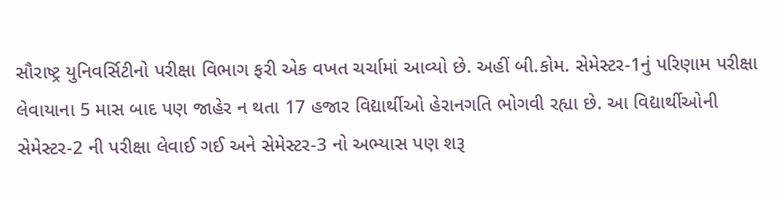સૌરાષ્ટ્ર યુનિવર્સિટીનો પરીક્ષા વિભાગ ફરી એક વખત ચર્ચામાં આવ્યો છે. અહીં બી.કોમ. સેમેસ્ટર-1નું પરિણામ પરીક્ષા લેવાયાના 5 માસ બાદ પણ જાહેર ન થતા 17 હજાર વિદ્યાર્થીઓ હેરાનગતિ ભોગવી રહ્યા છે. આ વિદ્યાર્થીઓની સેમેસ્ટર-2 ની પરીક્ષા લેવાઈ ગઈ અને સેમેસ્ટર-3 નો અભ્યાસ પણ શરૂ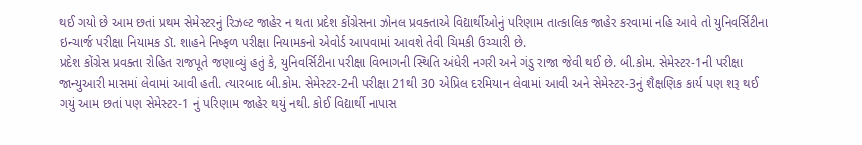થઈ ગયો છે આમ છતાં પ્રથમ સેમેસ્ટરનું રિઝલ્ટ જાહેર ન થતા પ્રદેશ કોંગ્રેસના ઝોનલ પ્રવક્તાએ વિદ્યાર્થીઓનું પરિણામ તાત્કાલિક જાહેર કરવામાં નહિ આવે તો યુનિવર્સિટીના ઇન્ચાર્જ પરીક્ષા નિયામક ડૉ. શાહને નિષ્ફળ પરીક્ષા નિયામકનો એવોર્ડ આપવામાં આવશે તેવી ચિમકી ઉચ્ચારી છે.
પ્રદેશ કોંગ્રેસ પ્રવક્તા રોહિત રાજપૂતે જણાવ્યું હતું કે, યુનિવર્સિટીના પરીક્ષા વિભાગની સ્થિતિ અંધેરી નગરી અને ગંડુ રાજા જેવી થઈ છે. બી.કોમ. સેમેસ્ટર-1ની પરીક્ષા જાન્યુઆરી માસમાં લેવામાં આવી હતી. ત્યારબાદ બી.કોમ. સેમેસ્ટર-2ની પરીક્ષા 21થી 30 એપ્રિલ દરમિયાન લેવામાં આવી અને સેમેસ્ટર-3નું શૈક્ષણિક કાર્ય પણ શરૂ થઈ ગયું આમ છતાં પણ સેમેસ્ટર-1 નું પરિણામ જાહેર થયું નથી. કોઈ વિદ્યાર્થી નાપાસ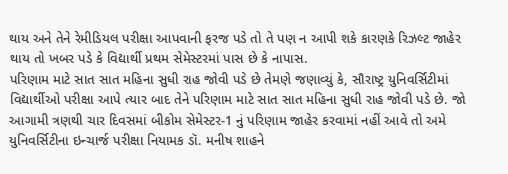થાય અને તેને રેમીડિયલ પરીક્ષા આપવાની ફરજ પડે તો તે પણ ન આપી શકે કારણકે રિઝલ્ટ જાહેર થાય તો ખબર પડે કે વિદ્યાર્થી પ્રથમ સેમેસ્ટરમાં પાસ છે કે નાપાસ.
પરિણામ માટે સાત સાત મહિના સુધી રાહ જોવી પડે છે તેમણે જણાવ્યું કે, સૌરાષ્ટ્ર યુનિવર્સિટીમાં વિદ્યાર્થીઓ પરીક્ષા આપે ત્યાર બાદ તેને પરિણામ માટે સાત સાત મહિના સુધી રાહ જોવી પડે છે. જો આગામી ત્રણથી ચાર દિવસમાં બીકોમ સેમેસ્ટર-1 નું પરિણામ જાહેર કરવામાં નહીં આવે તો અમે યુનિવર્સિટીના ઇન્ચાર્જ પરીક્ષા નિયામક ડૉ. મનીષ શાહને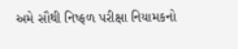અમે સૌથી નિષ્ફળ પરીક્ષા નિયામકનો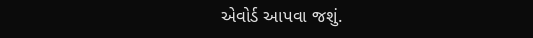એવોર્ડ આપવા જશું.